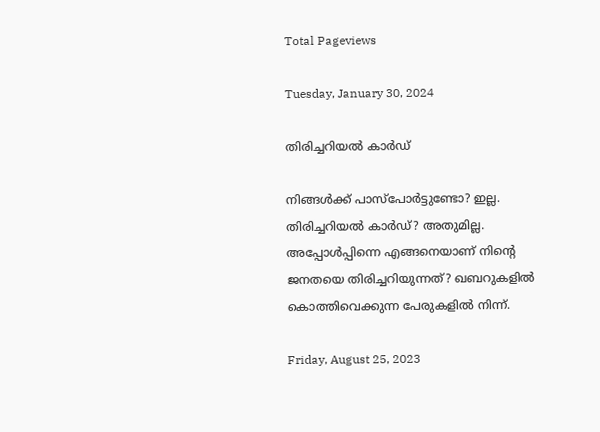Total Pageviews

Tuesday, January 30, 2024

തിരിച്ചറിയൽ കാർഡ്

നിങ്ങൾക്ക് പാസ്പോർട്ടുണ്ടോ? ഇല്ല. തിരിച്ചറിയൽ കാർഡ്? അതുമില്ല. അപ്പോൾപ്പിന്നെ എങ്ങനെയാണ് നിന്റെ ജനതയെ തിരിച്ചറിയുന്നത്? ഖബറുകളിൽ കൊത്തിവെക്കുന്ന പേരുകളിൽ നിന്ന്.

Friday, August 25, 2023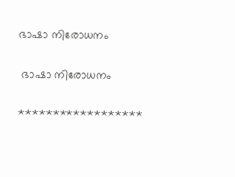ഭാഷാ നിരോധനം

 ഭാഷാ നിരോധനം

******************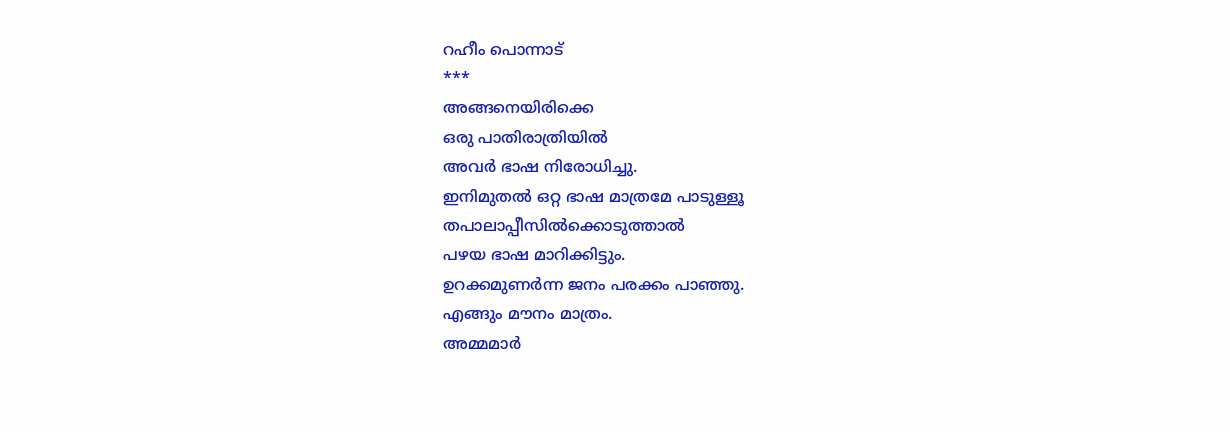റഹീം പൊന്നാട്
***
അങ്ങനെയിരിക്കെ
ഒരു പാതിരാത്രിയിൽ
അവർ ഭാഷ നിരോധിച്ചു.
ഇനിമുതൽ ഒറ്റ ഭാഷ മാത്രമേ പാടുള്ളൂ
തപാലാപ്പീസിൽക്കൊടുത്താൽ
പഴയ ഭാഷ മാറിക്കിട്ടും.
ഉറക്കമുണർന്ന ജനം പരക്കം പാഞ്ഞു.
എങ്ങും മൗനം മാത്രം.
അമ്മമാർ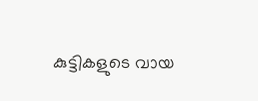കുട്ടികളുടെ വായ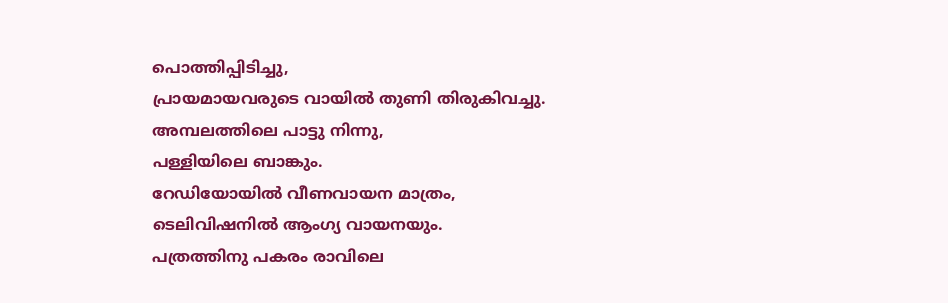പൊത്തിപ്പിടിച്ചു,
പ്രായമായവരുടെ വായിൽ തുണി തിരുകിവച്ചു.
അമ്പലത്തിലെ പാട്ടു നിന്നു,
പള്ളിയിലെ ബാങ്കും.
റേഡിയോയിൽ വീണവായന മാത്രം,
ടെലിവിഷനിൽ ആംഗ്യ വായനയും.
പത്രത്തിനു പകരം രാവിലെ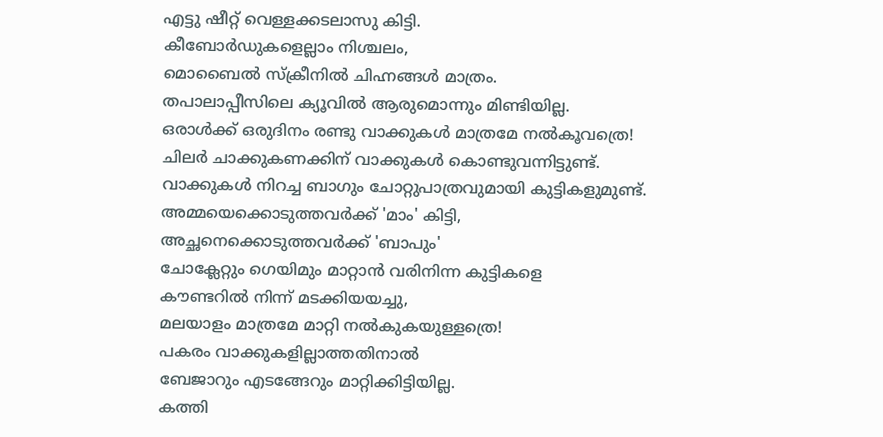എട്ടു ഷീറ്റ് വെള്ളക്കടലാസു കിട്ടി.
കീബോർഡുകളെല്ലാം നിശ്ചലം,
മൊബൈൽ സ്‌ക്രീനിൽ ചിഹ്നങ്ങൾ മാത്രം.
തപാലാപ്പീസിലെ ക്യൂവിൽ ആരുമൊന്നും മിണ്ടിയില്ല.
ഒരാൾക്ക് ഒരുദിനം രണ്ടു വാക്കുകൾ മാത്രമേ നൽകൂവത്രെ!
ചിലർ ചാക്കുകണക്കിന് വാക്കുകൾ കൊണ്ടുവന്നിട്ടുണ്ട്.
വാക്കുകൾ നിറച്ച ബാഗും ചോറ്റുപാത്രവുമായി കുട്ടികളുമുണ്ട്.
അമ്മയെക്കൊടുത്തവർക്ക് 'മാം' കിട്ടി,
അച്ഛനെക്കൊടുത്തവർക്ക് 'ബാപും'
ചോക്ലേറ്റും ഗെയിമും മാറ്റാൻ വരിനിന്ന കുട്ടികളെ
കൗണ്ടറിൽ നിന്ന് മടക്കിയയച്ചു,
മലയാളം മാത്രമേ മാറ്റി നൽകുകയുള്ളത്രെ!
പകരം വാക്കുകളില്ലാത്തതിനാൽ
ബേജാറും എടങ്ങേറും മാറ്റിക്കിട്ടിയില്ല.
കത്തി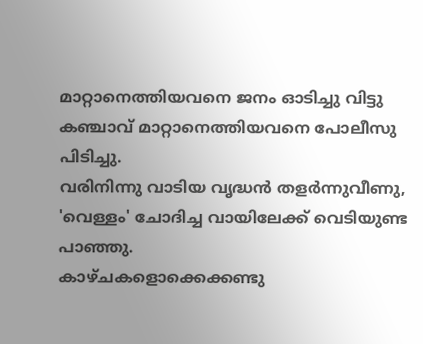മാറ്റാനെത്തിയവനെ ജനം ഓടിച്ചു വിട്ടു
കഞ്ചാവ് മാറ്റാനെത്തിയവനെ പോലീസു പിടിച്ചു.
വരിനിന്നു വാടിയ വൃദ്ധൻ തളർന്നുവീണു,
'വെള്ളം' ചോദിച്ച വായിലേക്ക് വെടിയുണ്ട പാഞ്ഞു.
കാഴ്‌ചകളൊക്കെക്കണ്ടു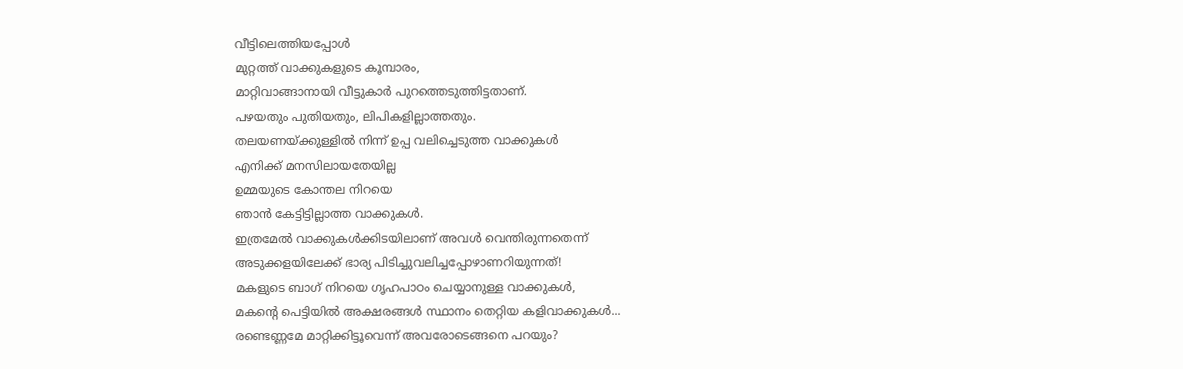വീട്ടിലെത്തിയപ്പോൾ
മുറ്റത്ത് വാക്കുകളുടെ കൂമ്പാരം,
മാറ്റിവാങ്ങാനായി വീട്ടുകാർ പുറത്തെടുത്തിട്ടതാണ്.
പഴയതും പുതിയതും, ലിപികളില്ലാത്തതും.
തലയണയ്ക്കുള്ളിൽ നിന്ന് ഉപ്പ വലിച്ചെടുത്ത വാക്കുകൾ
എനിക്ക് മനസിലായതേയില്ല
ഉമ്മയുടെ കോന്തല നിറയെ
ഞാൻ കേട്ടിട്ടില്ലാത്ത വാക്കുകൾ.
ഇത്രമേൽ വാക്കുകൾക്കിടയിലാണ് അവൾ വെന്തിരുന്നതെന്ന്
അടുക്കളയിലേക്ക് ഭാര്യ പിടിച്ചുവലിച്ചപ്പോഴാണറിയുന്നത്!
മകളുടെ ബാഗ് നിറയെ ഗൃഹപാഠം ചെയ്യാനുള്ള വാക്കുകൾ,
മകന്റെ പെട്ടിയിൽ അക്ഷരങ്ങൾ സ്ഥാനം തെറ്റിയ കളിവാക്കുകൾ...
രണ്ടെണ്ണമേ മാറ്റിക്കിട്ടൂവെന്ന് അവരോടെങ്ങനെ പറയും?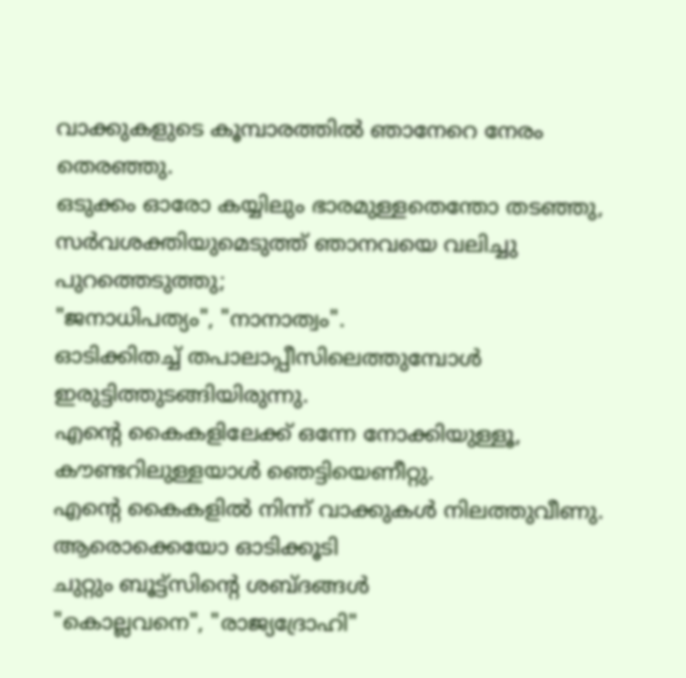വാക്കുകളുടെ കൂമ്പാരത്തിൽ ഞാനേറെ നേരം തെരഞ്ഞു.
ഒടുക്കം ഓരോ കയ്യിലും ഭാരമുള്ളതെന്തോ തടഞ്ഞു,
സർവശക്തിയുമെടുത്ത് ഞാനവയെ വലിച്ചു പുറത്തെടുത്തു;
"ജനാധിപത്യം", "നാനാത്വം".
ഓടിക്കിതച്ച് തപാലാപ്പീസിലെത്തുമ്പോൾ ഇരുട്ടിത്തുടങ്ങിയിരുന്നു.
എന്റെ കൈകളിലേക്ക് ഒന്നേ നോക്കിയുള്ളൂ,
കൗണ്ടറിലുള്ളയാൾ ഞെട്ടിയെണീറ്റു.
എന്റെ കൈകളിൽ നിന്ന് വാക്കുകൾ നിലത്തുവീണു.
ആരൊക്കെയോ ഓടിക്കൂടി
ചുറ്റും ബൂട്ട്സിന്റെ ശബ്ദങ്ങൾ
"കൊല്ലവനെ", "രാജ്യദ്രോഹി"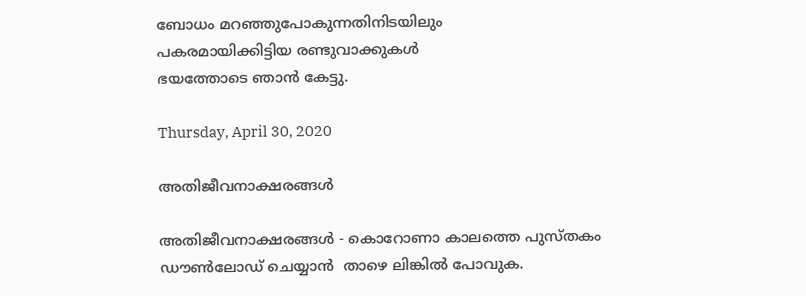ബോധം മറഞ്ഞുപോകുന്നതിനിടയിലും
പകരമായിക്കിട്ടിയ രണ്ടുവാക്കുകൾ
ഭയത്തോടെ ഞാൻ കേട്ടു.

Thursday, April 30, 2020

അതിജീവനാക്ഷരങ്ങൾ

അതിജീവനാക്ഷരങ്ങൾ - കൊറോണാ കാലത്തെ പുസ്തകം ഡൗൺലോഡ് ചെയ്യാൻ  താഴെ ലിങ്കിൽ പോവുക.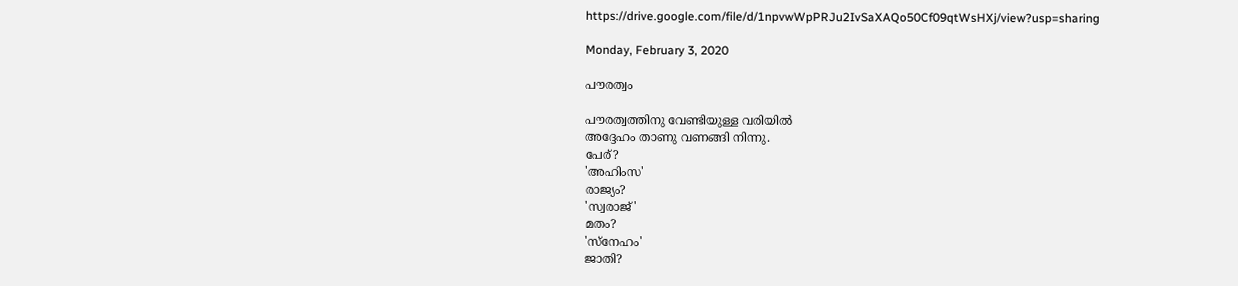https://drive.google.com/file/d/1npvwWpPRJu2IvSaXAQo50Cf09qtWsHXj/view?usp=sharing

Monday, February 3, 2020

പൗരത്വം

പൗരത്വത്തിനു വേണ്ടിയുള്ള വരിയിൽ
അദ്ദേഹം താണു വണങ്ങി നിന്നു.
പേര്?
'അഹിംസ'
രാജ്യം?
'സ്വരാജ്'
മതം?
'സ്നേഹം'
ജാതി?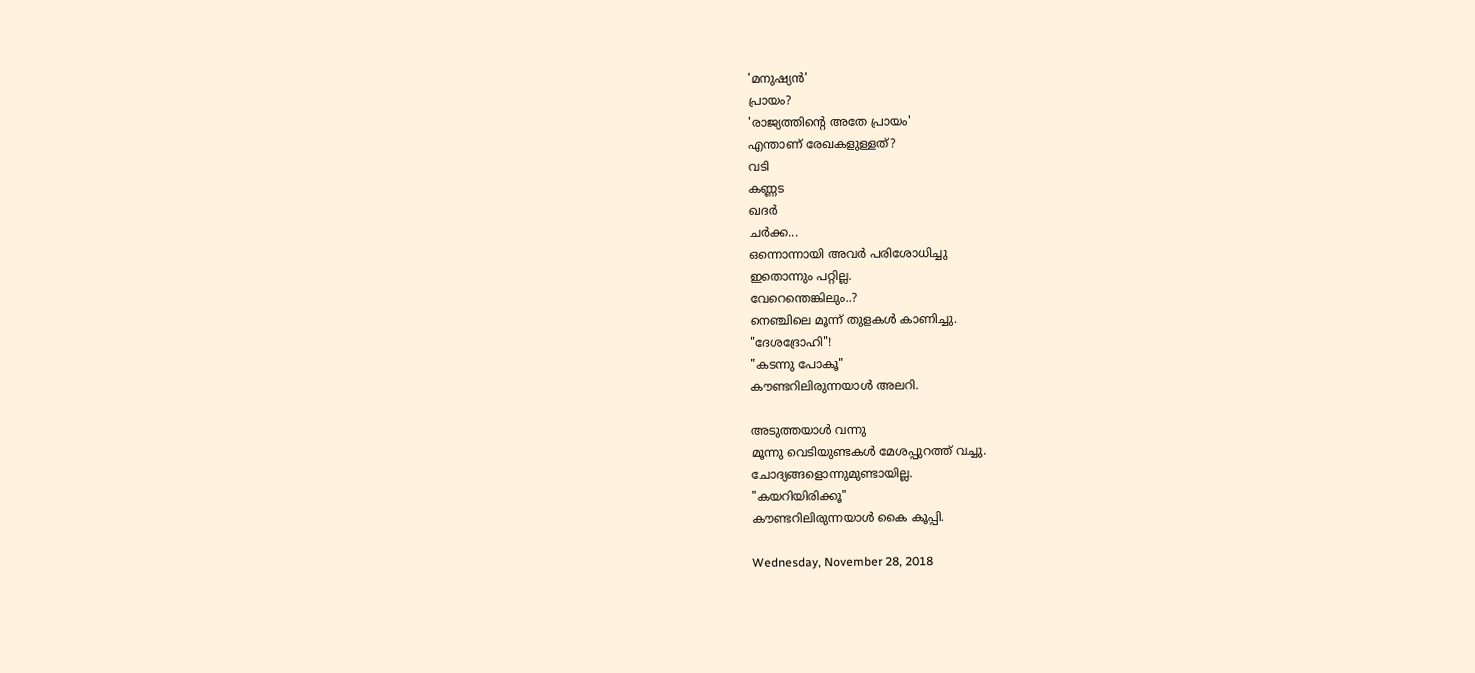'മനുഷ്യൻ'
പ്രായം?
'രാജ്യത്തിന്റെ അതേ പ്രായം'
എന്താണ് രേഖകളുള്ളത്?
വടി
കണ്ണട
ഖദർ
ചർക്ക...
ഒന്നൊന്നായി അവർ പരിശോധിച്ചു
ഇതൊന്നും പറ്റില്ല.
വേറെന്തെങ്കിലും..?
നെഞ്ചിലെ മൂന്ന് തുളകൾ കാണിച്ചു.
"ദേശദ്രോഹി"!
"കടന്നു പോകൂ"
കൗണ്ടറിലിരുന്നയാൾ അലറി.

അടുത്തയാൾ വന്നു
മൂന്നു വെടിയുണ്ടകൾ മേശപ്പുറത്ത് വച്ചു.
ചോദ്യങ്ങളൊന്നുമുണ്ടായില്ല.
"കയറിയിരിക്കൂ"
കൗണ്ടറിലിരുന്നയാൾ കൈ കൂപ്പി.

Wednesday, November 28, 2018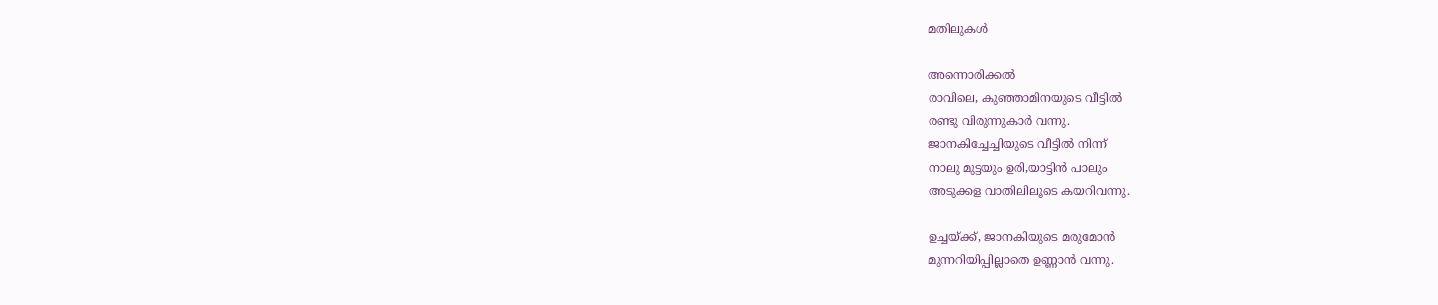മതിലുകൾ

അന്നൊരിക്കൽ
രാവിലെ, കുഞ്ഞാമിനയുടെ വീട്ടിൽ
രണ്ടു വിരുന്നുകാർ വന്നു.
ജാനകിച്ചേച്ചിയുടെ വീട്ടിൽ നിന്ന്
നാലു മുട്ടയും ഉരി,യാട്ടിൻ പാലും
അടുക്കള വാതിലിലൂടെ കയറിവന്നു.

ഉച്ചയ്ക്ക്, ജാനകിയുടെ മരുമോൻ
മുന്നറിയിപ്പില്ലാതെ ഉണ്ണാൻ വന്നു.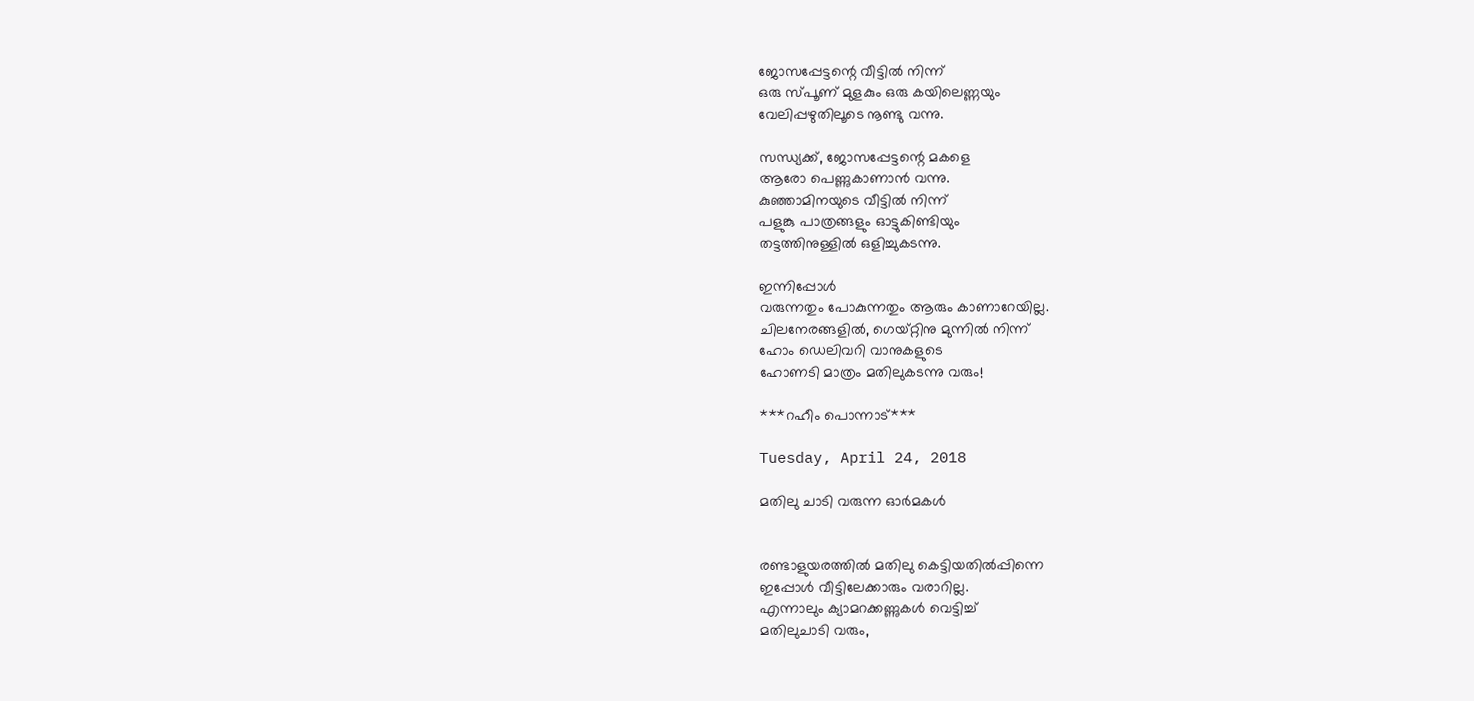ജോസപ്പേട്ടന്റെ വീട്ടിൽ നിന്ന്
ഒരു സ്പൂണ് മുളകും ഒരു കയിലെണ്ണയും
വേലിപ്പഴുതിലൂടെ നൂണ്ടു വന്നു.

സന്ധ്യക്ക്, ജോസപ്പേട്ടന്റെ മകളെ
ആരോ പെണ്ണുകാണാൻ വന്നു.
കുഞ്ഞാമിനയുടെ വീട്ടിൽ നിന്ന്
പളുങ്കു പാത്രങ്ങളും ഓട്ടുകിണ്ടിയും
തട്ടത്തിനുള്ളിൽ ഒളിച്ചുകടന്നു.

ഇന്നിപ്പോൾ
വരുന്നതും പോകുന്നതും ആരും കാണാറേയില്ല.
ചിലനേരങ്ങളിൽ, ഗെയ്റ്റിനു മുന്നിൽ നിന്ന്
ഹോം ഡെലിവറി വാനുകളുടെ
ഹോണടി മാത്രം മതിലുകടന്നു വരും!

***റഹീം പൊന്നാട്***

Tuesday, April 24, 2018

മതിലു ചാടി വരുന്ന ഓർമകൾ


രണ്ടാളുയരത്തിൽ മതിലു കെട്ടിയതിൽപ്പിന്നെ
ഇപ്പോൾ വീട്ടിലേക്കാരും വരാറില്ല.
എന്നാലും ക്യാമറക്കണ്ണുകൾ വെട്ടിച്ച്
മതിലുചാടി വരും,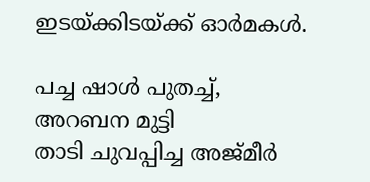ഇടയ്ക്കിടയ്ക്ക് ഓർമകൾ.

പച്ച ഷാൾ പുതച്ച്, അറബന മുട്ടി
താടി ചുവപ്പിച്ച അജ്‌മീർ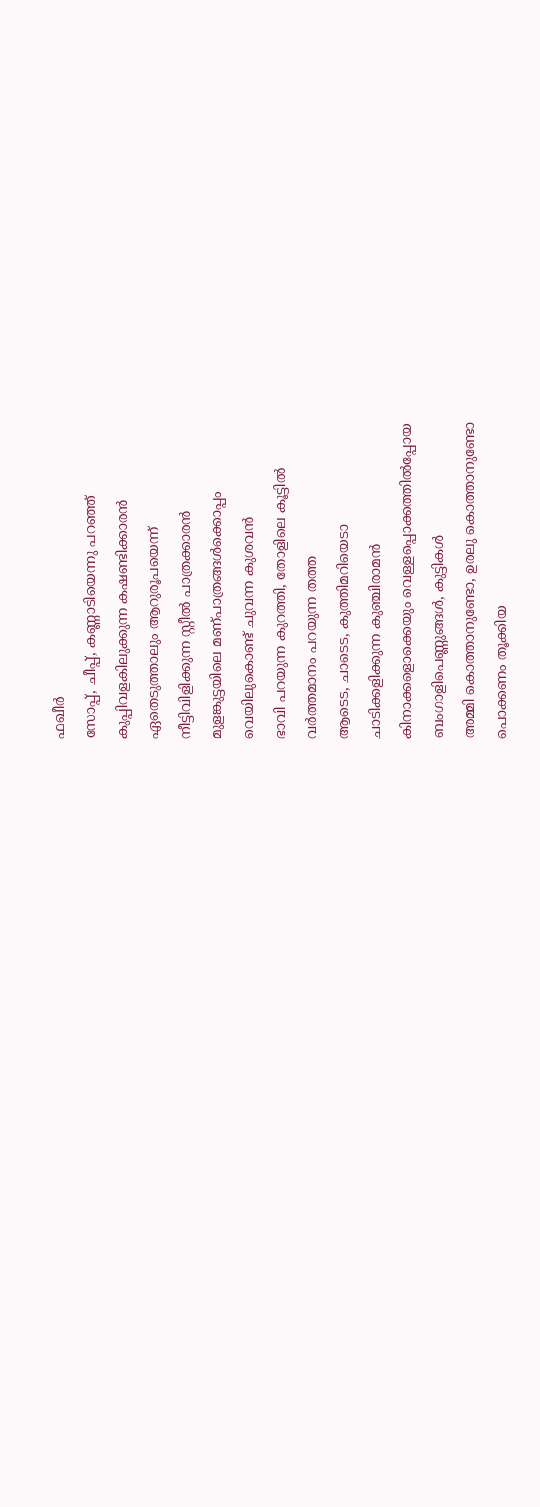ഫഖീർ
സോപ്പ്, ചീപ്പ്, കണ്ണാടിയെന്നു പറഞ്ഞ്
കുപ്പിവളകിലുക്കുന്ന കഷണ്ടിക്കാരൻ
ഏതെടുത്താലും ആറുരൂപയെന്ന്
നീട്ടിവിളിക്കുന്ന സ്റ്റീൽ പാത്രക്കാരൻ
മുളങ്കുട്ടയിലെ മണ്പാത്രങ്ങൾക്കൊപ്പം
വെയിലുകൊണ്ട് ചുവന്ന കുശവൻ
ഭാവി പറയുന്ന കുറത്തി, തോളിലെ കൂട്ടിൽ
വർത്തമാനം പറയുന്ന തത്ത
ആടെട, ചാടെട, കുത്തിമറിയെടാ
ചാടിക്കളിക്കുന്ന കുഞ്ചിരാമൻ
കിനാക്കളൊക്കെയും വെള്ളപ്പൊക്കത്തിൽപ്പോയ
ബംഗാളിപെണ്ണുങ്ങൾ, കുട്ടികൾ
അമ്മി കൊത്താനുണ്ടോ, ഉരലു കൊത്താനുണ്ടോ
പൊക്കണം തൂക്കിയ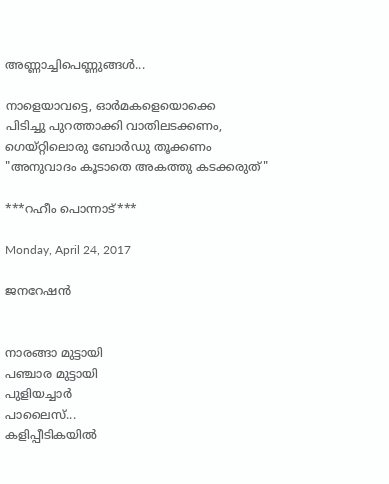അണ്ണാച്ചിപെണ്ണുങ്ങൾ...

നാളെയാവട്ടെ, ഓർമകളെയൊക്കെ
പിടിച്ചു പുറത്താക്കി വാതിലടക്കണം,
ഗെയ്റ്റിലൊരു ബോർഡു തൂക്കണം
"അനുവാദം കൂടാതെ അകത്തു കടക്കരുത്"

***റഹീം പൊന്നാട്***

Monday, April 24, 2017

ജനറേഷന്‍


നാരങ്ങാ മുട്ടായി
പഞ്ചാര മുട്ടായി
പുളിയച്ചാര്‍
പാലൈസ്...
കളിപ്പീടികയില്‍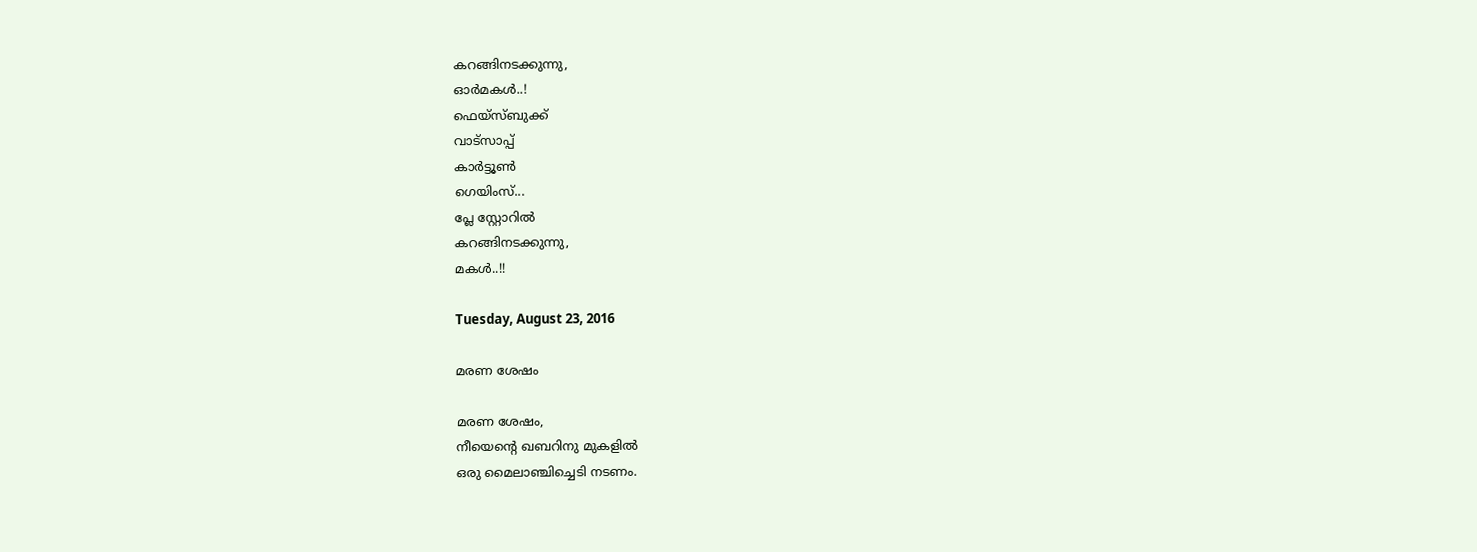കറങ്ങിനടക്കുന്നു,
ഓര്‍മകള്‍..!
ഫെയ്സ്ബുക്ക്
വാട്സാപ്പ്
കാര്‍ട്ടൂണ്‍
ഗെയിംസ്...
പ്ലേ സ്റ്റോറില്‍
കറങ്ങിനടക്കുന്നു,
മകള്‍..!!

Tuesday, August 23, 2016

മരണ ശേഷം

മരണ ശേഷം,
നീയെന്‍റെ ഖബറിനു മുകളില്‍
ഒരു മൈലാഞ്ചിച്ചെടി നടണം.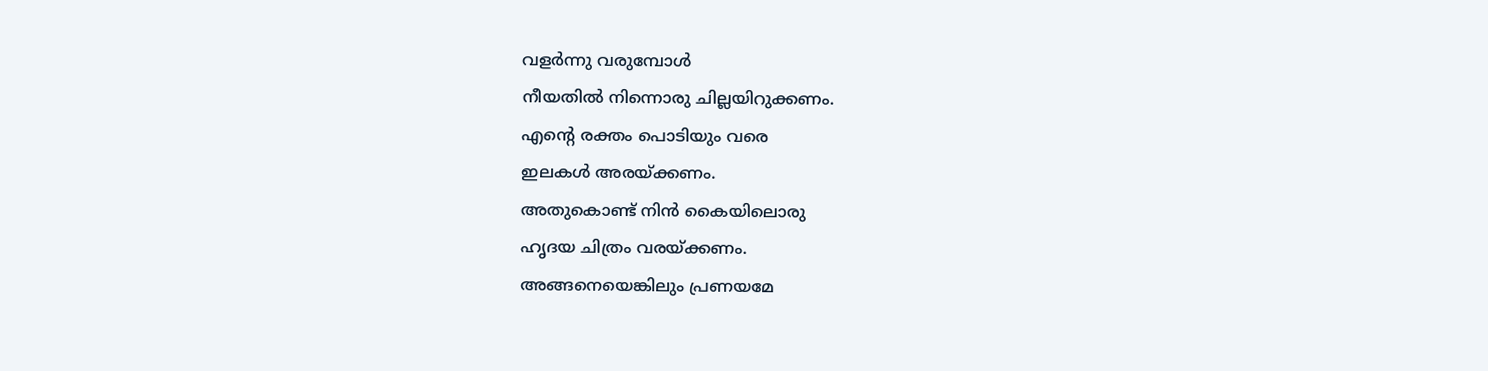വളര്‍ന്നു വരുമ്പോള്‍
നീയതില്‍ നിന്നൊരു ചില്ലയിറുക്കണം.
എന്‍റെ രക്തം പൊടിയും വരെ
ഇലകള്‍ അരയ്ക്കണം.
അതുകൊണ്ട് നിന്‍ കൈയിലൊരു
ഹൃദയ ചിത്രം വരയ്ക്കണം.
അങ്ങനെയെങ്കിലും പ്രണയമേ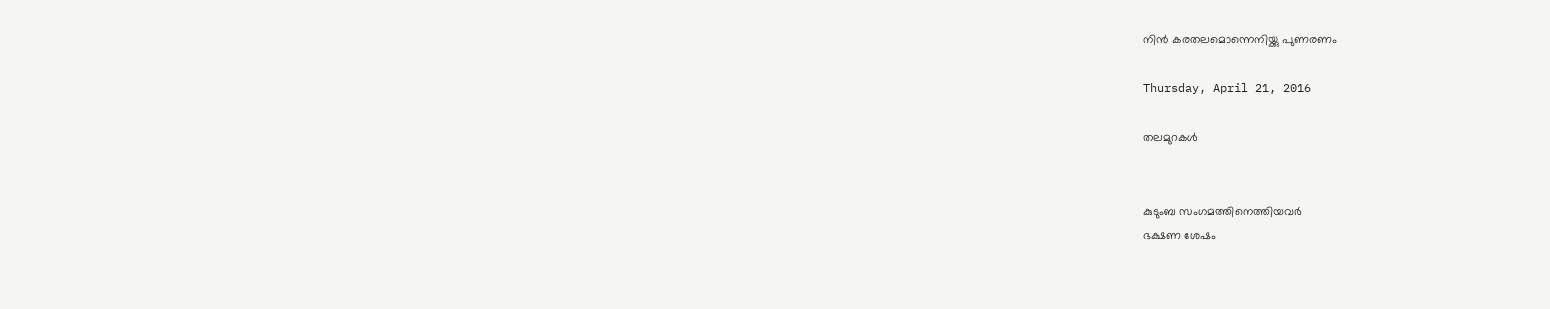നിന്‍ കരതലമൊന്നെനിയ്ക്കു പുണരണം

Thursday, April 21, 2016

തലമുറകൾ


കുടുംബ സംഗമത്തിനെത്തിയവർ
ഭക്ഷണ ശേഷം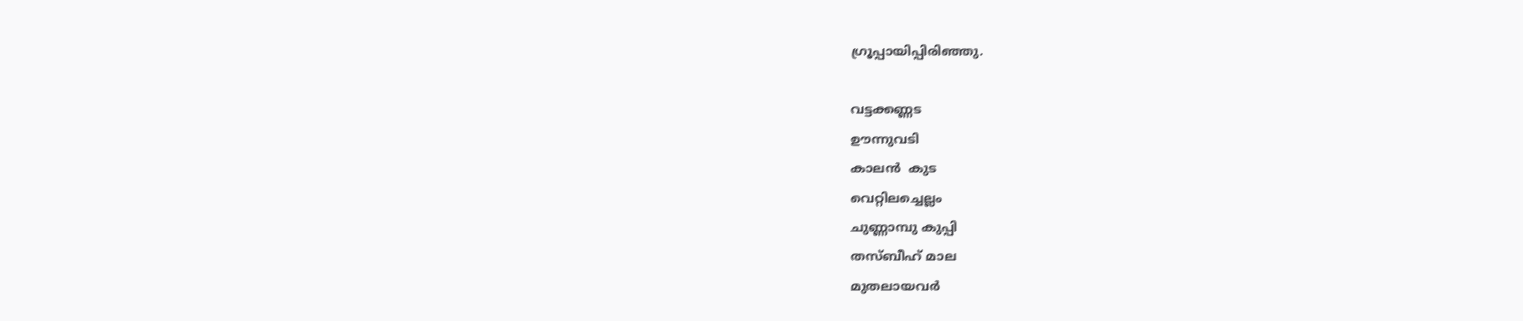ഗ്രൂപ്പായിപ്പിരിഞ്ഞു.

വട്ടക്കണ്ണട
ഊന്നുവടി
കാലൻ  കുട
വെറ്റിലച്ചെല്ലം
ചുണ്ണാമ്പു കുപ്പി
തസ്ബീഹ് മാല
മുതലായവർ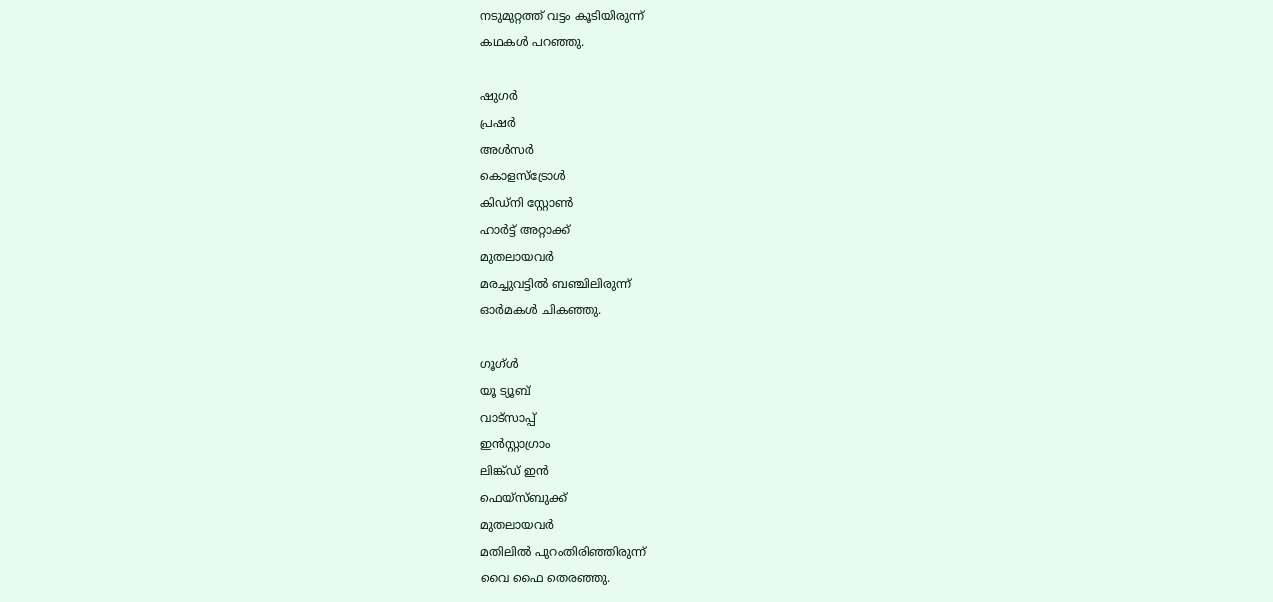നടുമുറ്റത്ത് വട്ടം കൂടിയിരുന്ന്
കഥകൾ പറഞ്ഞു.

ഷുഗർ
പ്രഷർ
അൾസർ
കൊളസ്ട്രോൾ
കിഡ്നി സ്റ്റോൺ
ഹാർട്ട് അറ്റാക്ക്
മുതലായവർ
മരച്ചുവട്ടിൽ ബഞ്ചിലിരുന്ന്
ഓർമകൾ ചികഞ്ഞു.

ഗൂഗ്ൾ
യൂ ട്യൂബ്
വാട്സാപ്പ്
ഇൻസ്റ്റാഗ്രാം
ലിങ്ക്ഡ് ഇൻ
ഫെയ്സ്ബുക്ക്
മുതലായവർ
മതിലിൽ പുറംതിരിഞ്ഞിരുന്ന്
വൈ ഫൈ തെരഞ്ഞു.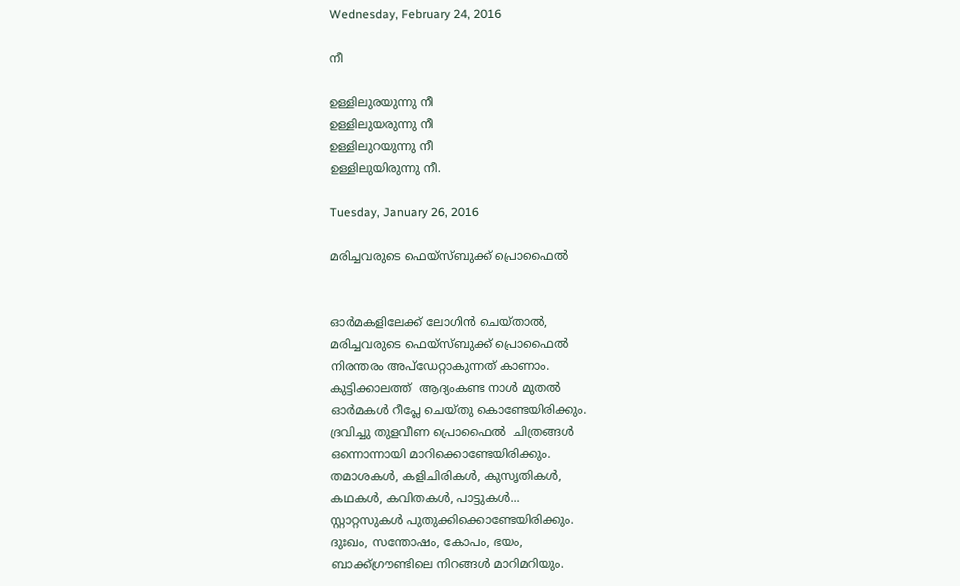Wednesday, February 24, 2016

നീ

ഉള്ളിലുരയുന്നു നീ
ഉള്ളിലുയരുന്നു നീ
ഉള്ളിലുറയുന്നു നീ
ഉള്ളിലുയിരുന്നു നീ.

Tuesday, January 26, 2016

മരിച്ചവരുടെ ഫെയ്സ്ബുക്ക് പ്രൊഫൈൽ


ഓർമകളിലേക്ക് ലോഗിൻ ചെയ്‌താൽ,
മരിച്ചവരുടെ ഫെയ്സ്ബുക്ക് പ്രൊഫൈൽ
നിരന്തരം അപ്ഡേറ്റാകുന്നത് കാണാം.
കുട്ടിക്കാലത്ത്  ആദ്യംകണ്ട നാൾ മുതൽ
ഓർമകൾ റീപ്ലേ ചെയ്തു കൊണ്ടേയിരിക്കും.
ദ്രവിച്ചു തുളവീണ പ്രൊഫൈൽ  ചിത്രങ്ങൾ
ഒന്നൊന്നായി മാറിക്കൊണ്ടേയിരിക്കും.
തമാശകൾ, കളിചിരികൾ, കുസൃതികൾ,
കഥകൾ, കവിതകൾ, പാട്ടുകൾ...
സ്റ്റാറ്റസുകൾ പുതുക്കിക്കൊണ്ടേയിരിക്കും.
ദുഃഖം, സന്തോഷം, കോപം, ഭയം,
ബാക്ക്ഗ്രൗണ്ടിലെ നിറങ്ങൾ മാറിമറിയും.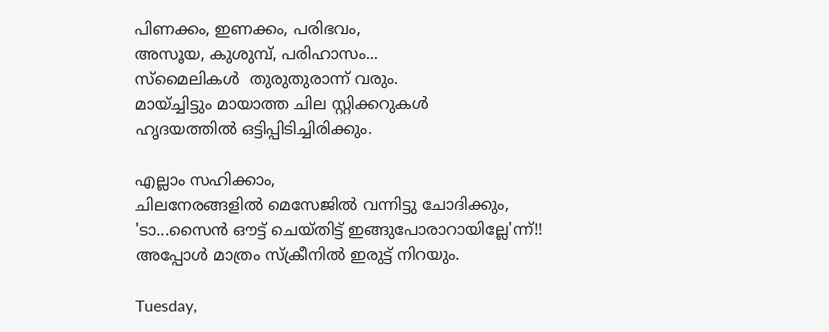പിണക്കം, ഇണക്കം, പരിഭവം,
അസൂയ, കുശുമ്പ്, പരിഹാസം...
സ്മൈലികൾ  തുരുതുരാന്ന് വരും.
മായ്ച്ചിട്ടും മായാത്ത ചില സ്റ്റിക്കറുകൾ
ഹൃദയത്തിൽ ഒട്ടിപ്പിടിച്ചിരിക്കും.

എല്ലാം സഹിക്കാം,
ചിലനേരങ്ങളിൽ മെസേജിൽ വന്നിട്ടു ചോദിക്കും,
'ടാ...സൈൻ ഔട്ട്‌ ചെയ്തിട്ട് ഇങ്ങുപോരാറായില്ലേ'ന്ന്‌!!
അപ്പോൾ മാത്രം സ്ക്രീനിൽ ഇരുട്ട് നിറയും.

Tuesday,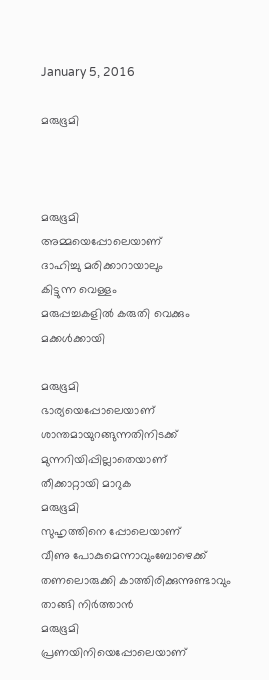January 5, 2016

മരുഭൂമി



മരുഭൂമി
അമ്മയെപ്പോലെയാണ്
ദാഹിച്ചു മരിക്കാറായാലും
കിട്ടുന്ന വെള്ളം
മരുപ്പച്ചകളില്‍ കരുതി വെക്കും
മക്കള്‍ക്കായി

മരുഭൂമി
ഭാര്യയെപ്പോലെയാണ്
ശാന്തമായുറങ്ങുന്നതിനിടക്ക്
മുന്നറിയിപ്പില്ലാതെയാണ്
തീക്കാറ്റായി മാറുക
മരുഭൂമി
സുഹൃത്തിനെ പ്പോലെയാണ്
വീണു പോകുമെന്നാവുംബോഴെക്ക്
തണലൊരുക്കി കാത്തിരിക്കുന്നുണ്ടാവും
താങ്ങി നിര്‍ത്താന്‍
മരുഭൂമി
പ്രണയിനിയെപ്പോലെയാണ്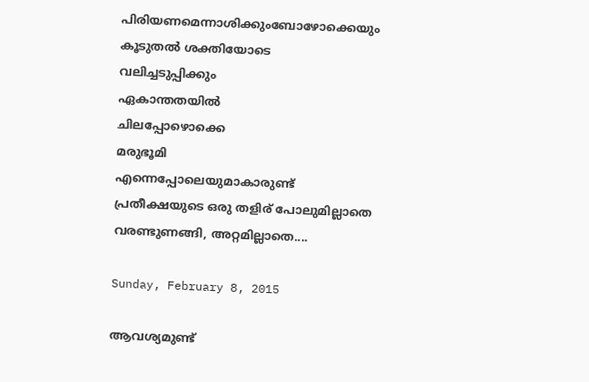പിരിയണമെന്നാശിക്കുംബോഴോക്കെയും
കൂടുതല്‍ ശക്തിയോടെ
വലിച്ചടുപ്പിക്കും
ഏകാന്തതയില്‍
ചിലപ്പോഴൊക്കെ
മരുഭൂമി
എന്നെപ്പോലെയുമാകാരുണ്ട്
പ്രതീക്ഷയുടെ ഒരു തളിര് പോലുമില്ലാതെ
വരണ്ടുണങ്ങി, അറ്റമില്ലാതെ....

Sunday, February 8, 2015

ആവശ്യമുണ്ട്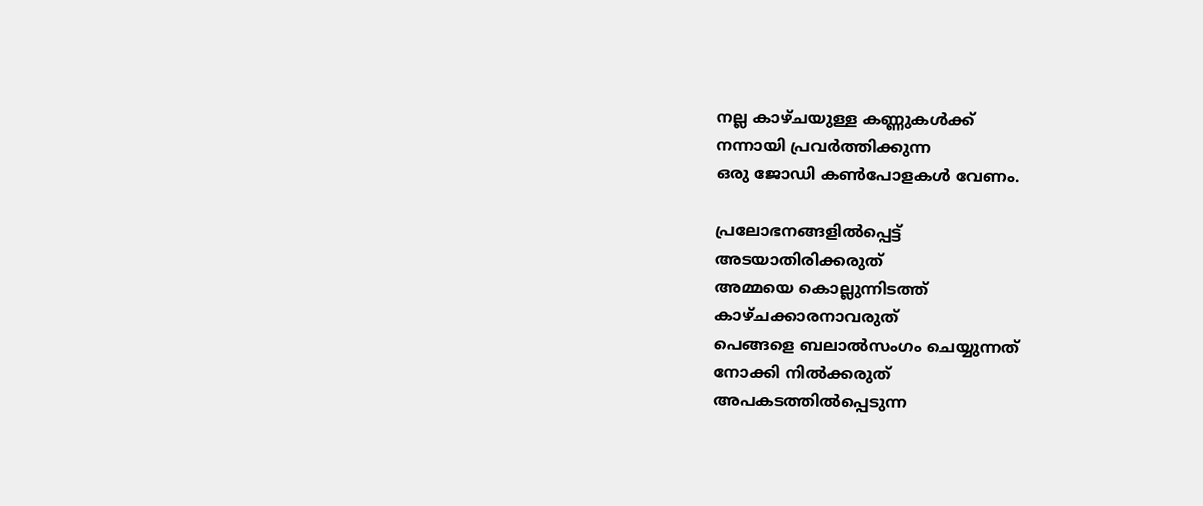നല്ല കാഴ്ചയുള്ള കണ്ണുകള്‍ക്ക്
നന്നായി പ്രവര്‍ത്തിക്കുന്ന
ഒരു ജോഡി കണ്‍പോളകള്‍ വേണം.

പ്രലോഭനങ്ങളില്‍പ്പെട്ട്
അടയാതിരിക്കരുത്
അമ്മയെ കൊല്ലുന്നിടത്ത്
കാഴ്ചക്കാരനാവരുത്
പെങ്ങളെ ബലാല്‍സംഗം ചെയ്യുന്നത്
നോക്കി നില്‍ക്കരുത്
അപകടത്തില്‍പ്പെടുന്ന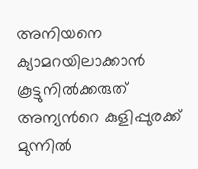അനിയനെ
ക്യാമറയിലാക്കാന്‍ കൂട്ടുനില്‍ക്കരുത്
അന്യന്‍റെ കുളിപ്പുരക്ക് മുന്നില്‍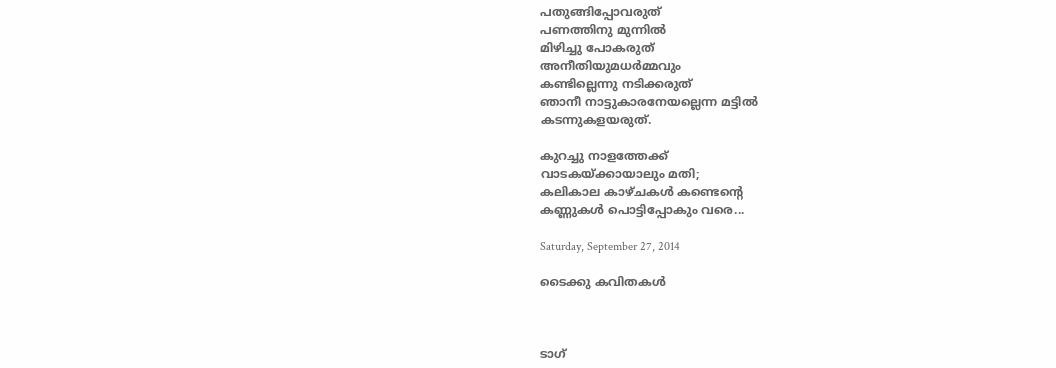പതുങ്ങിപ്പോവരുത്
പണത്തിനു മുന്നില്‍
മിഴിച്ചു പോകരുത്
അനീതിയുമധര്‍മ്മവും
കണ്ടില്ലെന്നു നടിക്കരുത്
ഞാനീ നാട്ടുകാരനേയല്ലെന്ന മട്ടില്‍
കടന്നുകളയരുത്.

കുറച്ചു നാളത്തേക്ക്
വാടകയ്ക്കായാലും മതി;
കലികാല കാഴ്ചകള്‍ കണ്ടെന്റെ
കണ്ണുകള്‍ പൊട്ടിപ്പോകും വരെ...

Saturday, September 27, 2014

ടൈക്കു കവിതകള്‍



ടാഗ്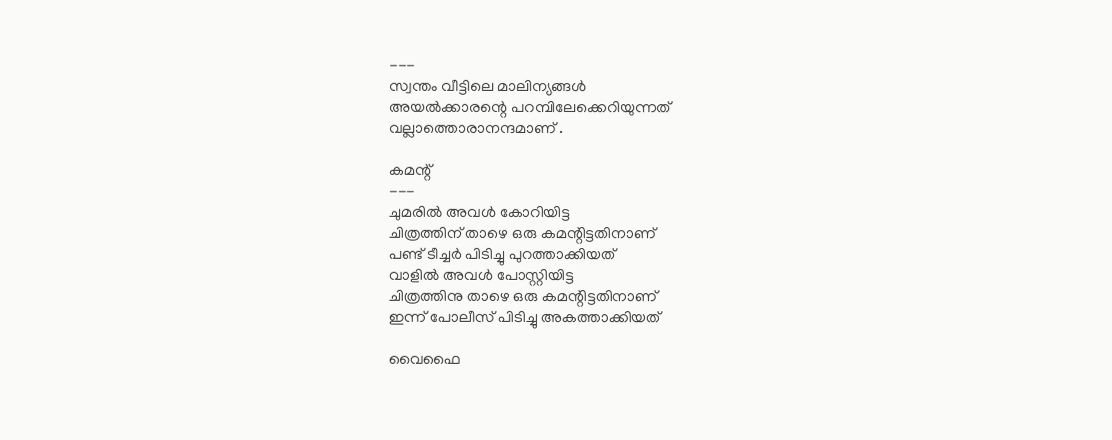---
സ്വന്തം വീട്ടിലെ മാലിന്യങ്ങള്‍
അയല്‍ക്കാരന്റെ പറമ്പിലേക്കെറിയുന്നത്
വല്ലാത്തൊരാനന്ദമാണ് .

കമന്റ്
---
ചുമരില്‍ അവള്‍ കോറിയിട്ട
ചിത്രത്തിന് താഴെ ഒരു കമന്റിട്ടതിനാണ്
പണ്ട് ടീച്ചര്‍ പിടിച്ചു പുറത്താക്കിയത്
വാളില്‍ അവള്‍ പോസ്റ്റിയിട്ട
ചിത്രത്തിനു താഴെ ഒരു കമന്റിട്ടതിനാണ്
ഇന്ന് പോലീസ് പിടിച്ചു അകത്താക്കിയത്

വൈഫൈ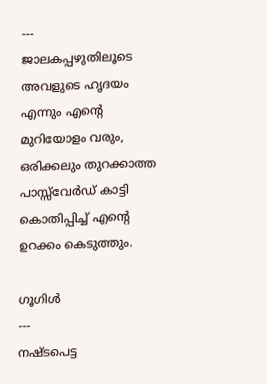---
ജാലകപ്പഴുതിലൂടെ അവളുടെ ഹൃദയം
എന്നും എന്റെ മുറിയോളം വരും,
ഒരിക്കലും തുറക്കാത്ത പാസ്സ്‌വേര്‍ഡ്‌ കാട്ടി
കൊതിപ്പിച്ച് എന്റെ ഉറക്കം കെടുത്തും.

ഗൂഗിള്‍
---
നഷ്ടപെട്ട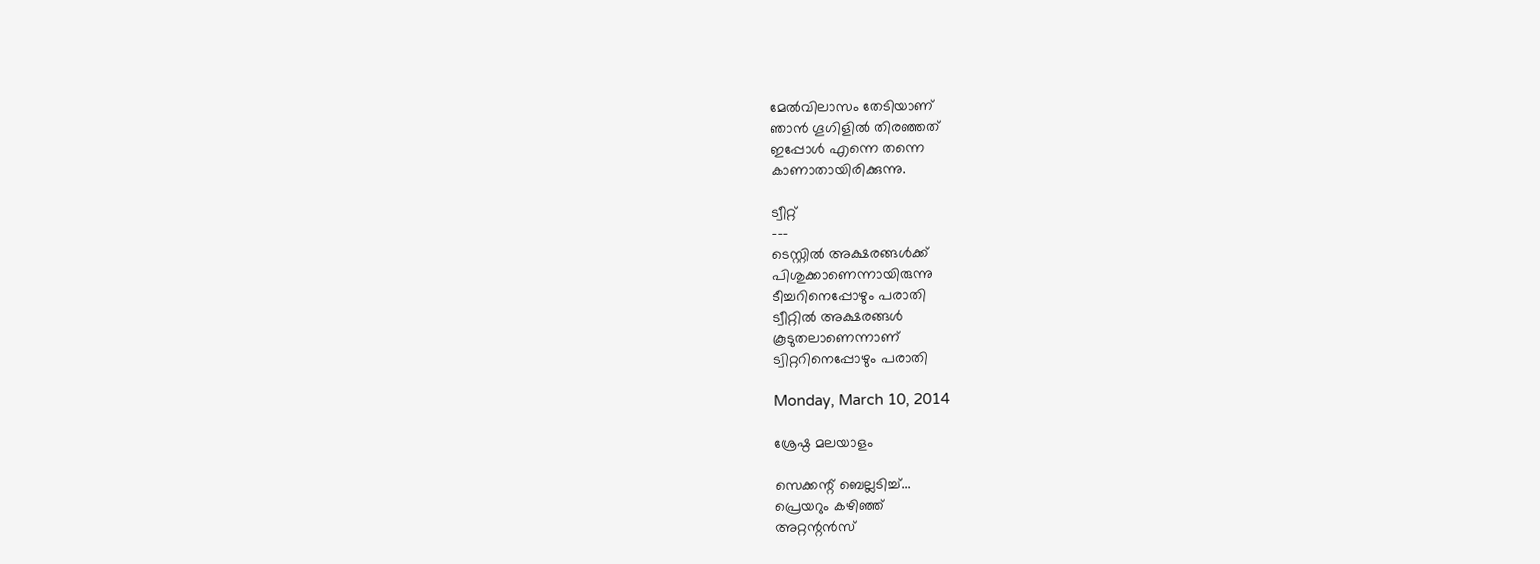മേല്‍വിലാസം തേടിയാണ്
ഞാന്‍ ഗൂഗിളില്‍ തിരഞ്ഞത്
ഇപ്പോള്‍ എന്നെ തന്നെ
കാണാതായിരിക്കുന്നു.

ട്വീറ്റ്
---
ടെസ്റ്റില്‍ അക്ഷരങ്ങള്‍ക്ക്
പിശുക്കാണെന്നായിരുന്നു
ടീച്ചറിനെപ്പോഴും പരാതി
ട്വീറ്റില്‍ അക്ഷരങ്ങള്‍
കൂടുതലാണെന്നാണ്
ട്വിറ്ററിനെപ്പോഴും പരാതി

Monday, March 10, 2014

ശ്രേഷ്ഠ മലയാളം

സെക്കന്റ്‌ ബെല്ലടിച്ച്‌...
പ്രെയറും കഴിഞ്ഞ്‌
അറ്റന്റൻസ്‌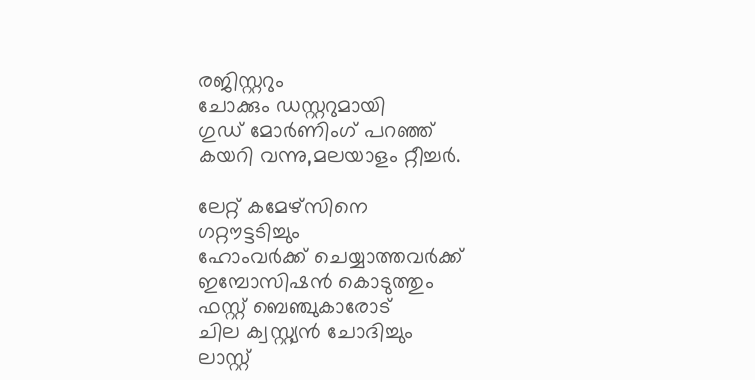രജിസ്റ്ററും
ചോക്കും ഡസ്റ്ററുമായി
ഗുഡ്‌ മോർണിംഗ്‌ പറഞ്ഞ്‌
കയറി വന്നു,മലയാളം റ്റീച്ചർ.

ലേറ്റ്‌ കമേഴ്സിനെ
ഗറ്റൗട്ടടിച്ചും
ഹോംവർക്ക്‌ ചെയ്യാത്തവർക്ക്‌
ഇമ്പോസിഷൻ കൊടുത്തും
ഫസ്റ്റ്‌ ബെഞ്ചുകാരോട്‌
ചില ക്വസ്റ്റ്യൻ ചോദിച്ചും
ലാസ്റ്റ്‌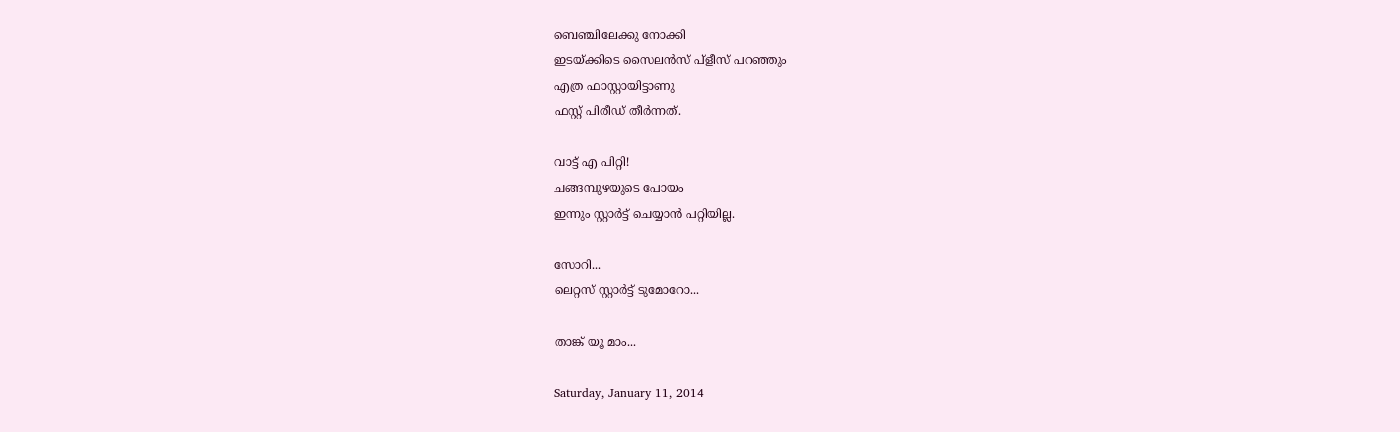ബെഞ്ചിലേക്കു നോക്കി
ഇടയ്ക്കിടെ സൈലൻസ്‌ പ്ളീസ് പറഞ്ഞും
എത്ര ഫാസ്റ്റായിട്ടാണു
ഫസ്റ്റ്‌ പിരീഡ്‌ തീർന്നത്‌.

വാട്ട്‌ എ പിറ്റി!
ചങ്ങമ്പുഴയുടെ പോയം
ഇന്നും സ്റ്റാർട്ട്‌ ചെയ്യാൻ പറ്റിയില്ല.

സോറി...
ലെറ്റസ്‌ സ്റ്റാർട്ട്‌ ടുമോറോ...

താങ്ക്‌ യൂ മാം...

Saturday, January 11, 2014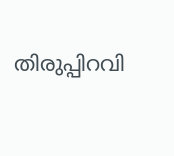തിരുപ്പിറവി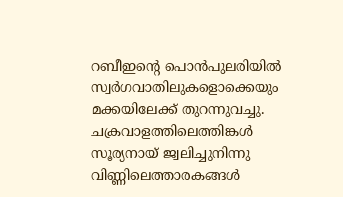റബീഇന്‍റെ പൊന്‍പുലരിയില്‍
സ്വര്‍ഗവാതിലുകളൊക്കെയും
മക്കയിലേക്ക് തുറന്നുവച്ചു.
ചക്രവാളത്തിലെത്തിങ്കള്‍
സൂര്യനായ് ജ്വലിച്ചുനിന്നു
വിണ്ണിലെത്താരകങ്ങള്‍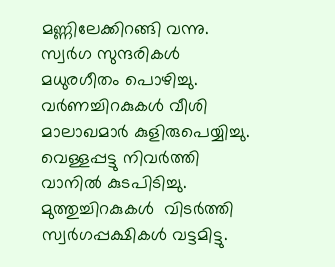മണ്ണിലേക്കിറങ്ങി വന്നു.
സ്വര്‍ഗ സുന്ദരികള്‍
മധുരഗീതം പൊഴിച്ചു.
വര്‍ണച്ചിറകുകള്‍ വീശി
മാലാഖമാര്‍ കുളിരുപെയ്യിച്ചു.
വെള്ളപ്പട്ടു നിവര്‍ത്തി
വാനില്‍ കുടപിടിച്ചു.
മുത്തുച്ചിറകുകള്‍  വിടര്‍ത്തി
സ്വര്‍ഗപ്പക്ഷികള്‍ വട്ടമിട്ടു.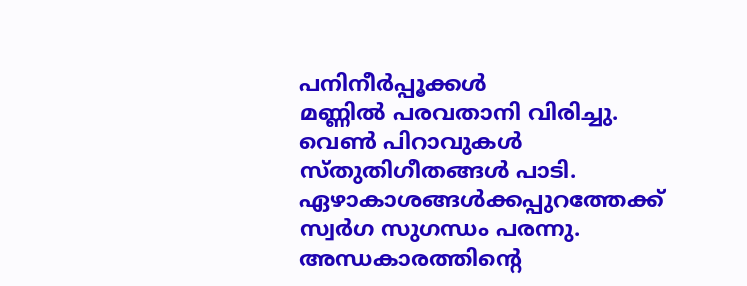പനിനീര്‍പ്പൂക്കള്‍
മണ്ണില്‍ പരവതാനി വിരിച്ചു.
വെണ്‍ പിറാവുകള്‍
സ്തുതിഗീതങ്ങള്‍ പാടി.
ഏഴാകാശങ്ങള്‍ക്കപ്പുറത്തേക്ക്
സ്വര്‍ഗ സുഗന്ധം പരന്നു.
അന്ധകാരത്തിന്റെ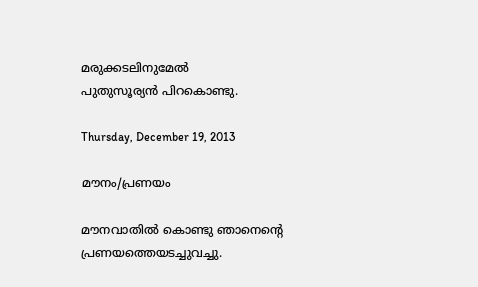മരുക്കടലിനുമേല്‍
പുതുസൂര്യന്‍ പിറകൊണ്ടു.

Thursday, December 19, 2013

മൗനം/പ്രണയം

മൗനവാതില്‍ കൊണ്ടു ഞാനെന്‍റെ
പ്രണയത്തെയടച്ചുവച്ചു.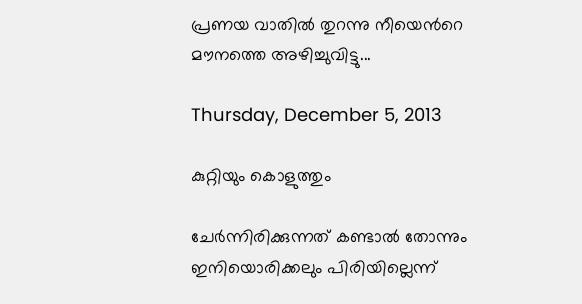പ്രണയ വാതില്‍ തുറന്നു നീയെന്‍റെ
മൗനത്തെ അഴിച്ചുവിട്ടു...

Thursday, December 5, 2013

കുറ്റിയും കൊളുത്തും

ചേര്‍ന്നിരിക്കുന്നത് കണ്ടാല്‍ തോന്നും
ഇനിയൊരിക്കലും പിരിയില്ലെന്ന്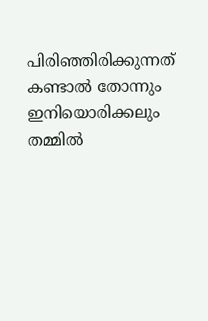പിരിഞ്ഞിരിക്കുന്നത് കണ്ടാല്‍ തോന്നും
ഇനിയൊരിക്കലും തമ്മില്‍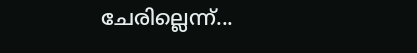ചേരില്ലെന്ന്...